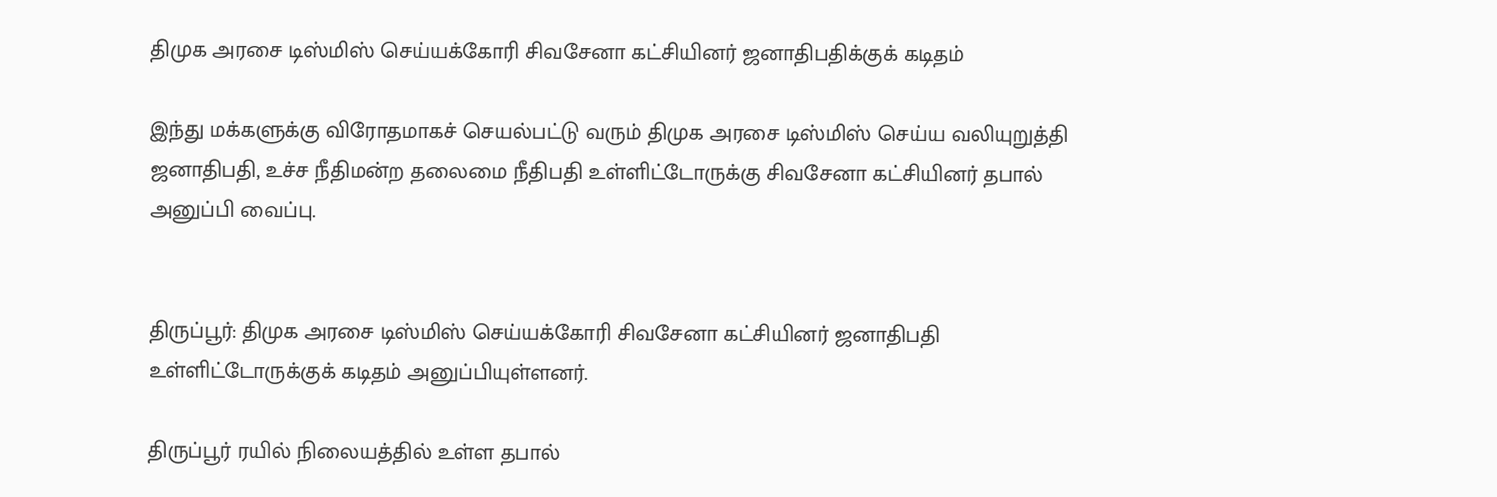திமுக அரசை டிஸ்மிஸ் செய்யக்கோரி சிவசேனா கட்சியினர் ஜனாதிபதிக்குக் கடிதம்

இந்து மக்களுக்கு விரோதமாகச் செயல்பட்டு வரும் திமுக அரசை டிஸ்மிஸ் செய்ய வலியுறுத்தி ஜனாதிபதி, உச்ச நீதிமன்ற தலைமை நீதிபதி உள்ளிட்டோருக்கு சிவசேனா கட்சியினர் தபால் அனுப்பி வைப்பு.


திருப்பூர்: திமுக அரசை டிஸ்மிஸ் செய்யக்கோரி சிவசேனா கட்சியினர் ஜனாதிபதி உள்ளிட்டோருக்குக் கடிதம் அனுப்பியுள்ளனர்.

திருப்பூர் ரயில் நிலையத்தில் உள்ள தபால்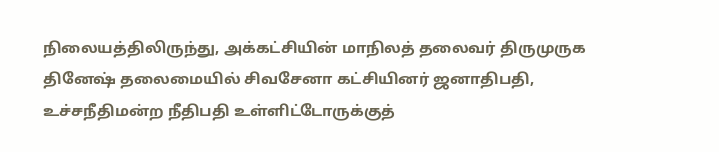நிலையத்திலிருந்து, அக்கட்சியின் மாநிலத் தலைவர் திருமுருக தினேஷ் தலைமையில் சிவசேனா கட்சியினர் ஜனாதிபதி, உச்சநீதிமன்ற நீதிபதி உள்ளிட்டோருக்குத்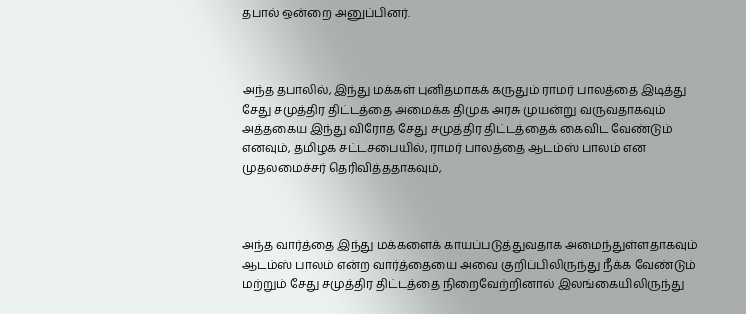தபால் ஒன்றை அனுப்பினர்.



அந்த தபாலில், இந்து மக்கள் புனிதமாகக் கருதும் ராமர் பாலத்தை இடித்து சேது சமுத்திர திட்டத்தை அமைக்க திமுக அரசு முயன்று வருவதாகவும் அத்தகைய இந்து விரோத சேது சமுத்திர திட்டத்தைக் கைவிட வேண்டும் எனவும், தமிழக சட்டசபையில், ராமர் பாலத்தை ஆடம்ஸ் பாலம் என முதலமைச்சர் தெரிவித்ததாகவும்,



அந்த வார்த்தை இந்து மக்களைக் காயப்படுத்துவதாக அமைந்துள்ளதாகவும் ஆடம்ஸ் பாலம் என்ற வார்த்தையை அவை குறிப்பிலிருந்து நீக்க வேண்டும் மற்றும் சேது சமுத்திர திட்டத்தை நிறைவேற்றினால் இலங்கையிலிருந்து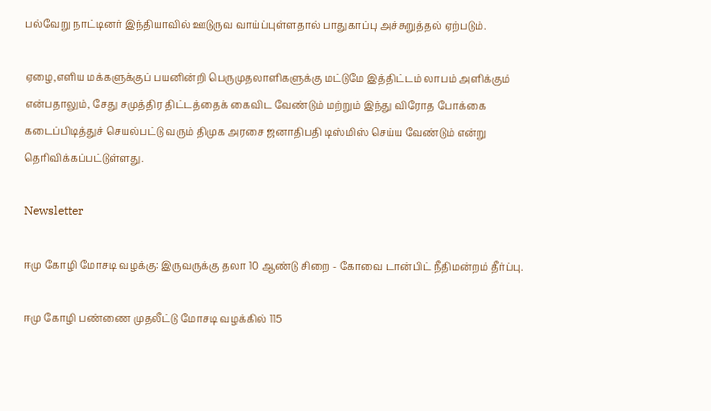பல்வேறு நாட்டினர் இந்தியாவில் ஊடுருவ வாய்ப்புள்ளதால் பாதுகாப்பு அச்சுறுத்தல் ஏற்படும்.

ஏழை,எளிய மக்களுக்குப் பயனின்றி பெருமுதலாளிகளுக்கு மட்டுமே இத்திட்டம் லாபம் அளிக்கும் என்பதாலும், சேது சமுத்திர திட்டத்தைக் கைவிட வேண்டும் மற்றும் இந்து விரோத போக்கை கடைப்பிடித்துச் செயல்பட்டு வரும் திமுக அரசை ஜனாதிபதி டிஸ்மிஸ் செய்ய வேண்டும் என்று தெரிவிக்கப்பட்டுள்ளது.

Newsletter

ஈமு கோழி மோசடி வழக்கு: இருவருக்கு தலா 10 ஆண்டு சிறை - கோவை டான்பிட் நீதிமன்றம் தீர்ப்பு.

ஈமு கோழி பண்ணை முதலீட்டு மோசடி வழக்கில் 115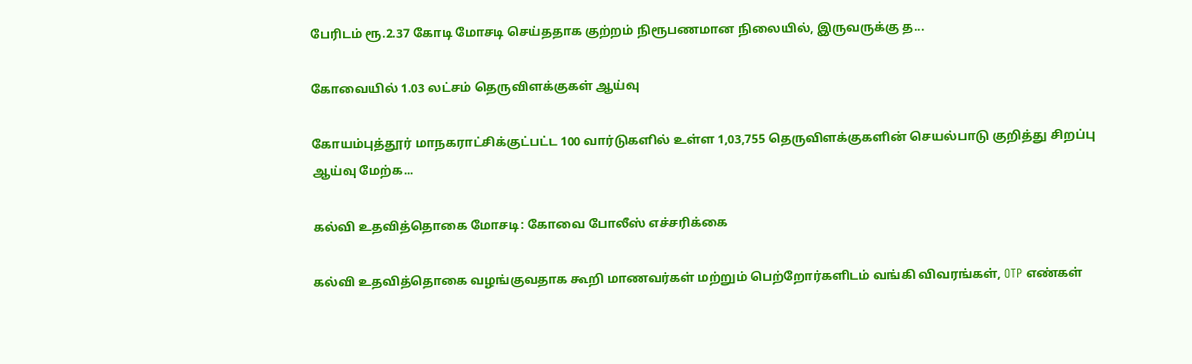பேரிடம் ரூ.2.37 கோடி மோசடி செய்ததாக குற்றம் நிரூபணமான நிலையில், இருவருக்கு த...

கோவையில் 1.03 லட்சம் தெருவிளக்குகள் ஆய்வு

கோயம்புத்தூர் மாநகராட்சிக்குட்பட்ட 100 வார்டுகளில் உள்ள 1,03,755 தெருவிளக்குகளின் செயல்பாடு குறித்து சிறப்பு ஆய்வு மேற்க...

கல்வி உதவித்தொகை மோசடி: கோவை போலீஸ் எச்சரிக்கை

கல்வி உதவித்தொகை வழங்குவதாக கூறி மாணவர்கள் மற்றும் பெற்றோர்களிடம் வங்கி விவரங்கள், OTP எண்கள்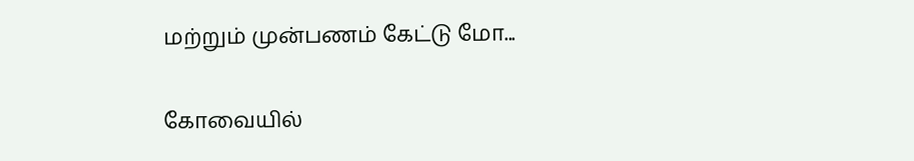மற்றும் முன்பணம் கேட்டு மோ...

கோவையில்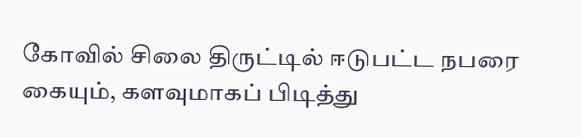கோவில் சிலை திருட்டில் ஈடுபட்ட நபரை கையும், களவுமாகப் பிடித்து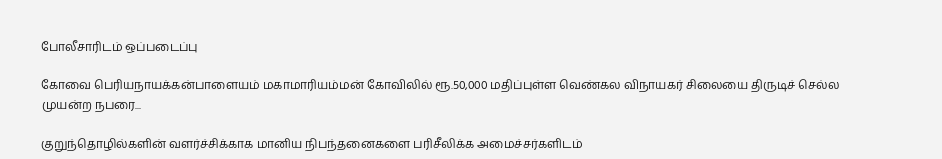போலீசாரிடம் ஒப்படைப்பு

கோவை பெரியநாயக்கன்பாளையம் மகாமாரியம்மன் கோவிலில் ரூ.50,000 மதிப்புள்ள வெண்கல விநாயகர் சிலையை திருடிச் செல்ல முயன்ற நபரை...

குறுந்தொழில்களின் வளர்ச்சிக்காக மானிய நிபந்தனைகளை பரிசீலிக்க அமைச்சர்களிடம்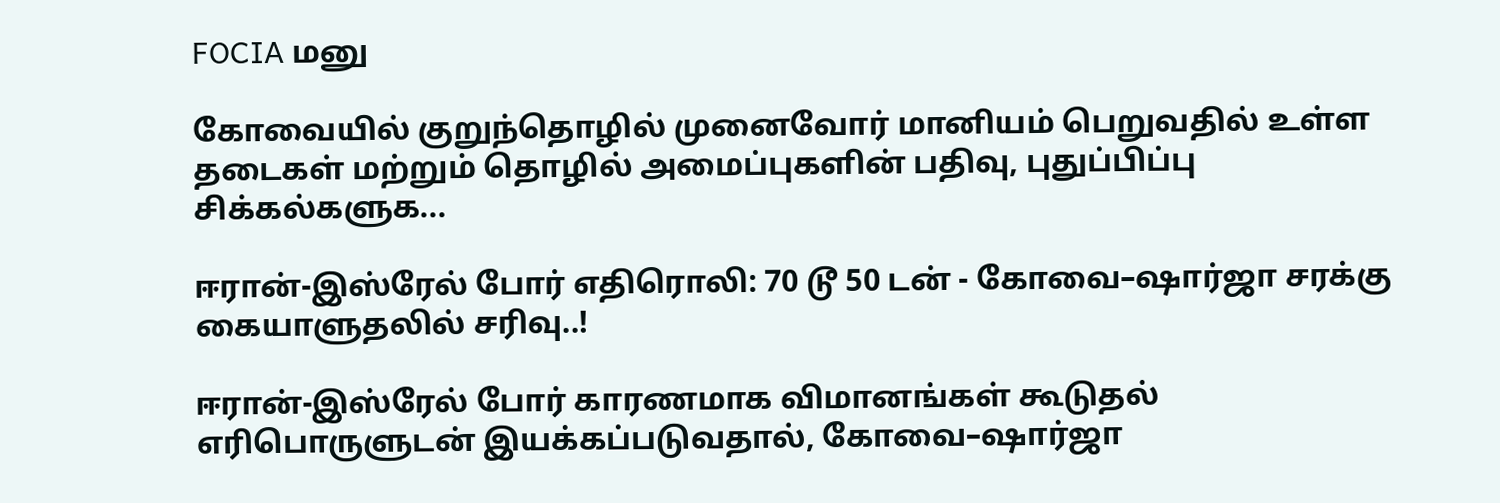FOCIA மனு

கோவையில் குறுந்தொழில் முனைவோர் மானியம் பெறுவதில் உள்ள தடைகள் மற்றும் தொழில் அமைப்புகளின் பதிவு, புதுப்பிப்பு சிக்கல்களுக...

ஈரான்-இஸ்ரேல் போர் எதிரொலி: 70 டூ 50 டன் - கோவை–ஷார்ஜா சரக்கு கையாளுதலில் சரிவு..!

ஈரான்-இஸ்ரேல் போர் காரணமாக விமானங்கள் கூடுதல் எரிபொருளுடன் இயக்கப்படுவதால், கோவை–ஷார்ஜா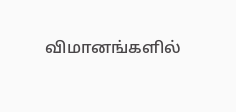விமானங்களில்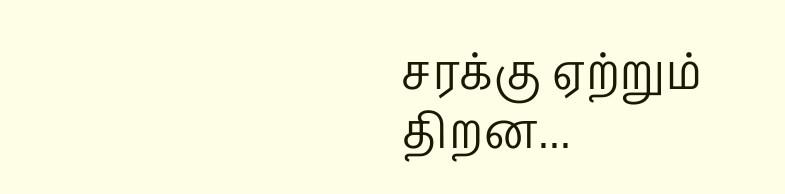சரக்கு ஏற்றும் திறன...